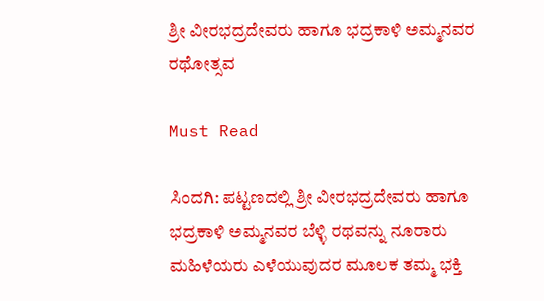ಶ್ರೀ ವೀರಭದ್ರದೇವರು ಹಾಗೂ ಭದ್ರಕಾಳಿ ಅಮ್ಮನವರ ರಥೋತ್ಸವ

Must Read

ಸಿಂದಗಿ: ಪಟ್ಟಣದಲ್ಲಿ ಶ್ರೀ ವೀರಭದ್ರದೇವರು ಹಾಗೂ ಭದ್ರಕಾಳಿ ಅಮ್ಮನವರ ಬೆಳ್ಳಿ ರಥವನ್ನು ನೂರಾರು ಮಹಿಳೆಯರು ಎಳೆಯುವುದರ ಮೂಲಕ ತಮ್ಮ ಭಕ್ತಿ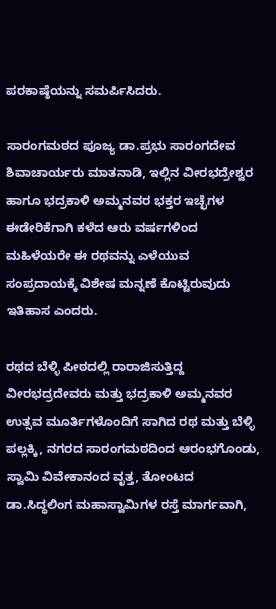ಪರಕಾಷ್ಠೆಯನ್ನು ಸಮರ್ಪಿಸಿದರು.

ಸಾರಂಗಮಠದ ಪೂಜ್ಯ ಡಾ.ಪ್ರಭು ಸಾರಂಗದೇವ ಶಿವಾಚಾರ್ಯರು ಮಾತನಾಡಿ, ಇಲ್ಲಿನ ವೀರಭದ್ರೇಶ್ವರ ಹಾಗೂ ಭದ್ರಕಾಳಿ ಅಮ್ಮನವರ ಭಕ್ತರ ಇಚ್ಛೆಗಳ ಈಡೇರಿಕೆಗಾಗಿ ಕಳೆದ ಆರು ವರ್ಷಗಳಿಂದ ಮಹಿಳೆಯರೇ ಈ ರಥವನ್ನು ಎಳೆಯುವ ಸಂಪ್ರದಾಯಕ್ಕೆ ವಿಶೇಷ ಮನ್ನಣೆ ಕೊಟ್ಟಿರುವುದು ಇತಿಹಾಸ ಎಂದರು.

ರಥದ ಬೆಳ್ಳಿ ಪೀಠದಲ್ಲಿ ರಾರಾಜಿಸುತ್ತಿದ್ದ ವೀರಭದ್ರದೇವರು ಮತ್ತು ಭದ್ರಕಾಳಿ ಅಮ್ಮನವರ ಉತ್ಸವ ಮೂರ್ತಿಗಳೊಂದಿಗೆ ಸಾಗಿದ ರಥ ಮತ್ತು ಬೆಳ್ಳಿ ಪಲ್ಲಕ್ಕಿ, ನಗರದ ಸಾರಂಗಮಠದಿಂದ ಆರಂಭಗೊಂಡು, ಸ್ವಾಮಿ ವಿವೇಕಾನಂದ ವೃತ್ತ, ತೋಂಟದ ಡಾ.ಸಿದ್ಧಲಿಂಗ ಮಹಾಸ್ವಾಮಿಗಳ ರಸ್ತೆ ಮಾರ್ಗವಾಗಿ,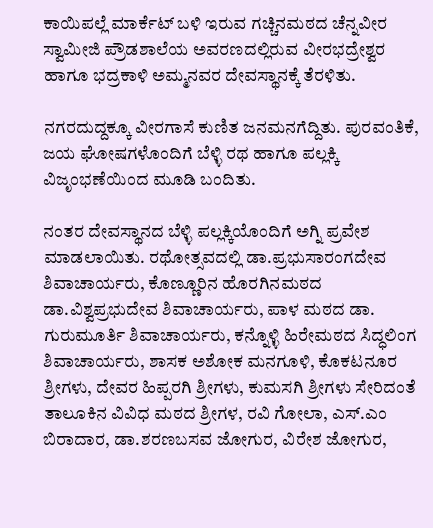ಕಾಯಿಪಲ್ಲೆ ಮಾರ್ಕೆಟ್ ಬಳಿ ಇರುವ ಗಚ್ಚಿನಮಠದ ಚೆನ್ನವೀರ ಸ್ವಾಮೀಜಿ ಪ್ರೌಡಶಾಲೆಯ ಅವರಣದಲ್ಲಿರುವ ವೀರಭದ್ರೇಶ್ವರ ಹಾಗೂ ಭದ್ರಕಾಳಿ ಅಮ್ಮನವರ ದೇವಸ್ಥಾನಕ್ಕೆ ತೆರಳಿತು.

ನಗರದುದ್ದಕ್ಕೂ ವೀರಗಾಸೆ ಕುಣಿತ ಜನಮನಗೆದ್ದಿತು. ಪುರವಂತಿಕೆ, ಜಯ ಘೋಷಗಳೊಂದಿಗೆ ಬೆಳ್ಳಿ ರಥ ಹಾಗೂ ಪಲ್ಲಕ್ಕಿ ವಿಜೃಂಭಣೆಯಿಂದ ಮೂಡಿ ಬಂದಿತು.

ನಂತರ ದೇವಸ್ಥಾನದ ಬೆಳ್ಳಿ ಪಲ್ಲಕ್ಕಿಯೊಂದಿಗೆ ಅಗ್ನಿ ಪ್ರವೇಶ ಮಾಡಲಾಯಿತು. ರಥೋತ್ಸವದಲ್ಲಿ ಡಾ.ಪ್ರಭುಸಾರಂಗದೇವ ಶಿವಾಚಾರ್ಯರು, ಕೊಣ್ಣೂರಿನ ಹೊರಗಿನಮಠದ ಡಾ.ವಿಶ್ವಪ್ರಭುದೇವ ಶಿವಾಚಾರ್ಯರು, ಪಾಳ ಮಠದ ಡಾ. ಗುರುಮೂರ್ತಿ ಶಿವಾಚಾರ್ಯರು, ಕನ್ನೊಳ್ಳಿ ಹಿರೇಮಠದ ಸಿದ್ಧಲಿಂಗ ಶಿವಾಚಾರ್ಯರು, ಶಾಸಕ ಅಶೋಕ ಮನಗೂಳಿ, ಕೊಕಟನೂರ ಶ್ರೀಗಳು, ದೇವರ ಹಿಪ್ಪರಗಿ ಶ್ರೀಗಳು, ಕುಮಸಗಿ ಶ್ರೀಗಳು ಸೇರಿದಂತೆ ತಾಲೂಕಿನ ವಿವಿಧ ಮಠದ ಶ್ರೀಗಳ, ರವಿ ಗೋಲಾ, ಎಸ್.ಎಂ ಬಿರಾದಾರ, ಡಾ.ಶರಣಬಸವ ಜೋಗುರ, ವಿರೇಶ ಜೋಗುರ,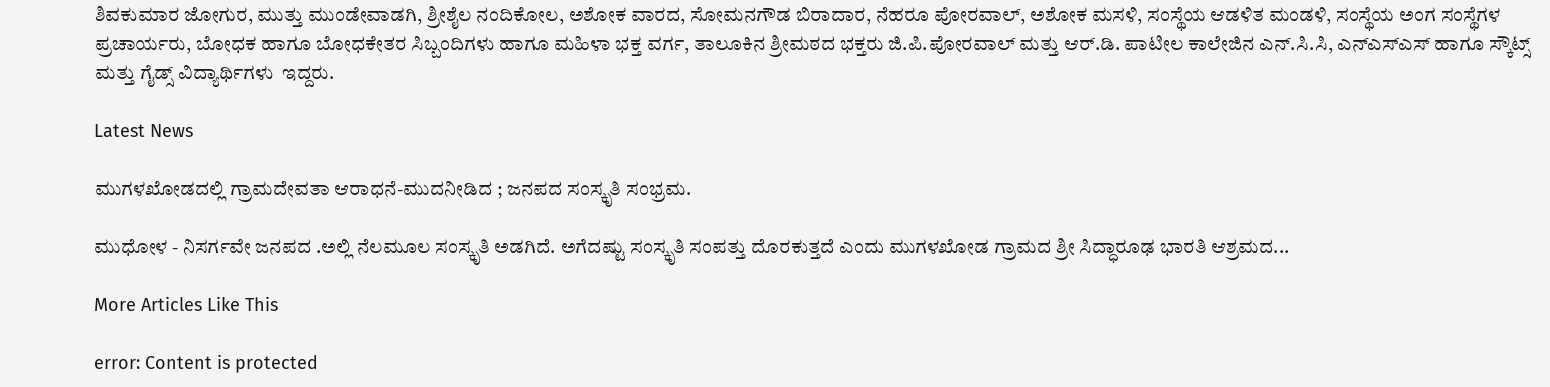ಶಿವಕುಮಾರ ಜೋಗುರ, ಮುತ್ತು ಮುಂಡೇವಾಡಗಿ, ಶ್ರೀಶೈಲ ನಂದಿಕೋಲ, ಅಶೋಕ ವಾರದ, ಸೋಮನಗೌಡ ಬಿರಾದಾರ, ನೆಹರೂ ಪೋರವಾಲ್, ಅಶೋಕ ಮಸಳಿ, ಸಂಸ್ಥೆಯ ಆಡಳಿತ ಮಂಡಳಿ, ಸಂಸ್ಥೆಯ ಅಂಗ ಸಂಸ್ಥೆಗಳ ಪ್ರಚಾರ್ಯರು, ಬೋಧಕ ಹಾಗೂ ಬೋಧಕೇತರ ಸಿಬ್ಬಂದಿಗಳು ಹಾಗೂ ಮಹಿಳಾ ಭಕ್ತ ವರ್ಗ, ತಾಲೂಕಿನ ಶ್ರೀಮಠದ ಭಕ್ತರು ಜಿ.ಪಿ.ಪೋರವಾಲ್ ಮತ್ತು ಆರ್.ಡಿ. ಪಾಟೀಲ ಕಾಲೇಜಿನ ಎನ್.ಸಿ.ಸಿ, ಎನ್‍ಎಸ್‍ಎಸ್ ಹಾಗೂ ಸ್ಕೌಟ್ಸ್ ಮತ್ತು ಗೈಡ್ಸ್ ವಿದ್ಯಾರ್ಥಿಗಳು  ಇದ್ದರು.

Latest News

ಮುಗಳಖೋಡದಲ್ಲಿ ಗ್ರಾಮದೇವತಾ ಆರಾಧನೆ-ಮುದನೀಡಿದ ; ಜನಪದ ಸಂಸ್ಕೃತಿ ಸಂಭ್ರಮ.

ಮುಧೋಳ - ನಿಸರ್ಗವೇ ಜನಪದ .ಅಲ್ಲಿ ನೆಲಮೂಲ ಸಂಸ್ಕೃತಿ ಅಡಗಿದೆ. ಅಗೆದಷ್ಟು ಸಂಸ್ಕೃತಿ ಸಂಪತ್ತು ದೊರಕುತ್ತದೆ ಎಂದು ಮುಗಳಖೋಡ ಗ್ರಾಮದ ಶ್ರೀ ಸಿದ್ಧಾರೂಢ ಭಾರತಿ ಆಶ್ರಮದ...

More Articles Like This

error: Content is protected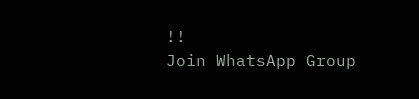!!
Join WhatsApp Group